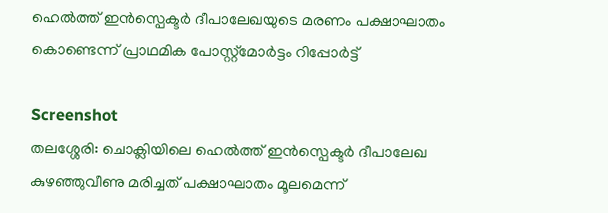ഹെൽത്ത് ഇൻസ്പെക്ടർ ദീപാലേഖയുടെ മരണം പക്ഷാഘാതം കൊണ്ടെന്ന് പ്രാഥമിക പോസ്റ്റ്മോർട്ടം റിപ്പോർട്ട്

Screenshot
തലശ്ശേരി: ചൊക്ലിയിലെ ഹെൽത്ത് ഇൻസ്പെക്ടർ ദീപാലേഖ കുഴഞ്ഞുവീണു മരിച്ചത് പക്ഷാഘാതം മൂലമെന്ന്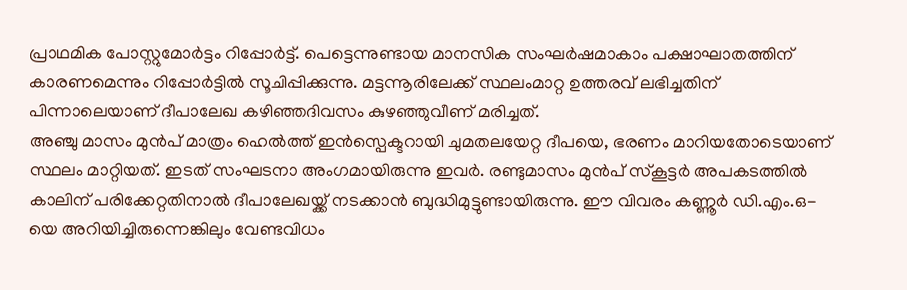പ്രാഥമിക പോസ്റ്റുമോർട്ടം റിപ്പോർട്ട്. പെട്ടെന്നുണ്ടായ മാനസിക സംഘർഷമാകാം പക്ഷാഘാതത്തിന് കാരണമെന്നും റിപ്പോർട്ടിൽ സൂചിപ്പിക്കുന്നു. മട്ടന്നൂരിലേക്ക് സ്ഥലംമാറ്റ ഉത്തരവ് ലഭിച്ചതിന് പിന്നാലെയാണ് ദീപാലേഖ കഴിഞ്ഞദിവസം കുഴഞ്ഞുവീണ് മരിച്ചത്.
അഞ്ചു മാസം മുൻപ് മാത്രം ഹെൽത്ത് ഇൻസ്പെക്ടറായി ചുമതലയേറ്റ ദീപയെ, ഭരണം മാറിയതോടെയാണ് സ്ഥലം മാറ്റിയത്. ഇടത് സംഘടനാ അംഗമായിരുന്നു ഇവർ. രണ്ടുമാസം മുൻപ് സ്കൂട്ടർ അപകടത്തിൽ കാലിന് പരിക്കേറ്റതിനാൽ ദീപാലേഖയ്ക്ക് നടക്കാൻ ബുദ്ധിമുട്ടുണ്ടായിരുന്നു. ഈ വിവരം കണ്ണൂർ ഡി.എം.ഒ-യെ അറിയിച്ചിരുന്നെങ്കിലും വേണ്ടവിധം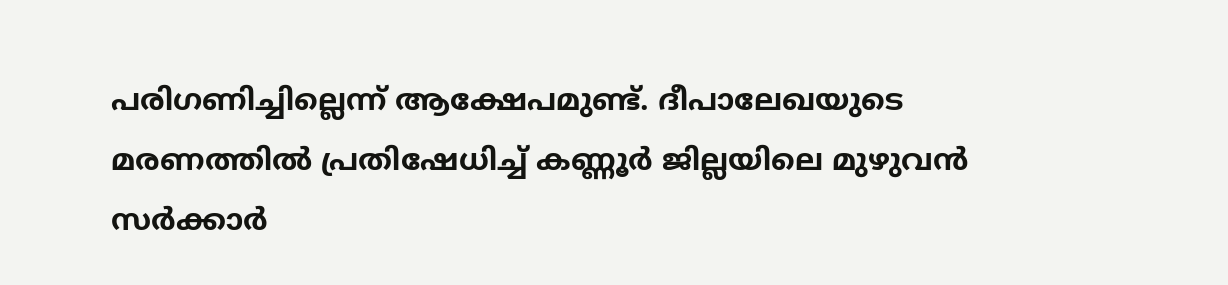പരിഗണിച്ചില്ലെന്ന് ആക്ഷേപമുണ്ട്. ദീപാലേഖയുടെ മരണത്തിൽ പ്രതിഷേധിച്ച് കണ്ണൂർ ജില്ലയിലെ മുഴുവൻ സർക്കാർ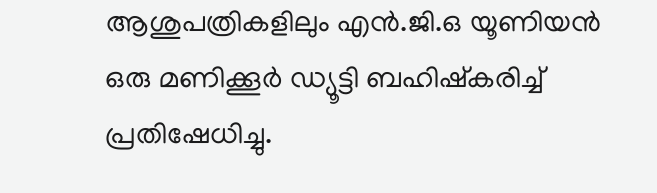ആശുപത്രികളിലും എൻ.ജി.ഒ യൂണിയൻ ഒരു മണിക്കൂർ ഡ്യൂട്ടി ബഹിഷ്കരിച്ച് പ്രതിഷേധിച്ചു.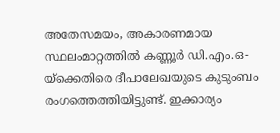അതേസമയം, അകാരണമായ സ്ഥലംമാറ്റത്തിൽ കണ്ണൂർ ഡി.എം.ഒ-യ്ക്കെതിരെ ദീപാലേഖയുടെ കുടുംബം രംഗത്തെത്തിയിട്ടുണ്ട്. ഇക്കാര്യം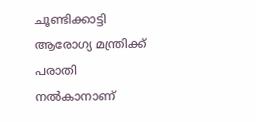ചൂണ്ടിക്കാട്ടി ആരോഗ്യ മന്ത്രിക്ക് പരാതി നൽകാനാണ്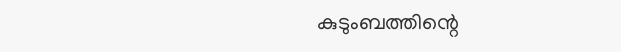കുടുംബത്തിന്റെ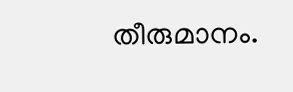തീരുമാനം.